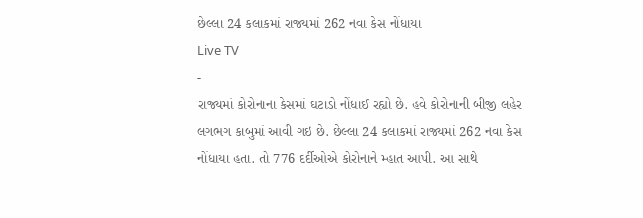છેલ્લા 24 કલાકમાં રાજ્યમાં 262 નવા કેસ નોંધાયા
Live TV
-
રાજ્યમાં કોરોનાના કેસમાં ઘટાડો નોંધાઈ રહ્યો છે. હવે કોરોનાની બીજી લહેર લગભગ કાબુમાં આવી ગઇ છે. છેલ્લા 24 કલાકમાં રાજ્યમાં 262 નવા કેસ નોંધાયા હતા. તો 776 દર્દીઓએ કોરોનાને મ્હાત આપી. આ સાથે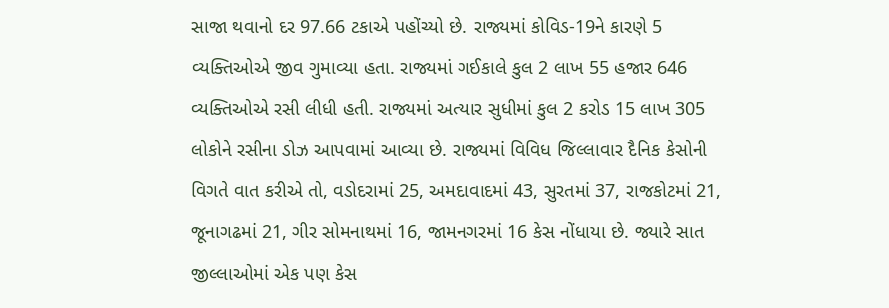સાજા થવાનો દર 97.66 ટકાએ પહોંચ્યો છે. રાજ્યમાં કોવિડ-19ને કારણે 5 વ્યક્તિઓએ જીવ ગુમાવ્યા હતા. રાજ્યમાં ગઈકાલે કુલ 2 લાખ 55 હજાર 646 વ્યક્તિઓએ રસી લીધી હતી. રાજ્યમાં અત્યાર સુધીમાં કુલ 2 કરોડ 15 લાખ 305 લોકોને રસીના ડોઝ આપવામાં આવ્યા છે. રાજ્યમાં વિવિધ જિલ્લાવાર દૈનિક કેસોની વિગતે વાત કરીએ તો, વડોદરામાં 25, અમદાવાદમાં 43, સુરતમાં 37, રાજકોટમાં 21, જૂનાગઢમાં 21, ગીર સોમનાથમાં 16, જામનગરમાં 16 કેસ નોંધાયા છે. જ્યારે સાત જીલ્લાઓમાં એક પણ કેસ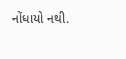નોંધાયો નથી.